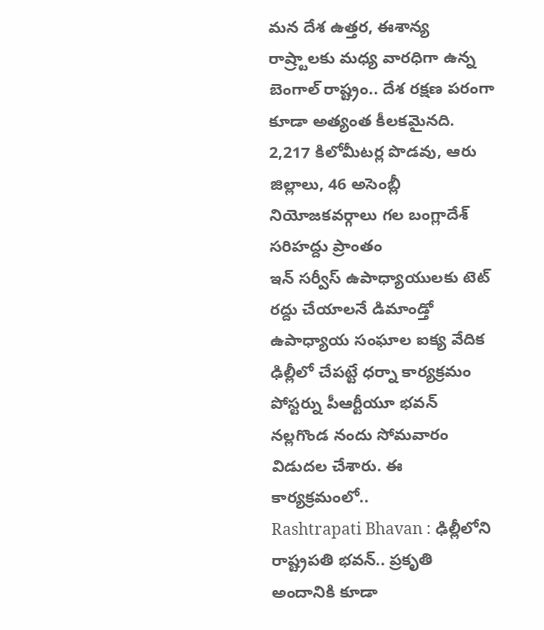మన దేశ ఉత్తర, ఈశాన్య రాష్ర్టాలకు మధ్య వారధిగా ఉన్న బెంగాల్ రాష్ట్రం.. దేశ రక్షణ పరంగా కూడా అత్యంత కీలకమైనది. 2,217 కిలోమీటర్ల పొడవు, ఆరు జిల్లాలు, 46 అసెంబ్లీ నియోజకవర్గాలు గల బంగ్లాదేశ్ సరిహద్దు ప్రాంతం
ఇన్ సర్వీస్ ఉపాధ్యాయులకు టెట్ రద్దు చేయాలనే డిమాండ్తో ఉపాధ్యాయ సంఘాల ఐక్య వేదిక ఢిల్లీలో చేపట్టే ధర్నా కార్యక్రమం పోస్టర్ను పీఆర్టీయూ భవన్ నల్లగొండ నందు సోమవారం విడుదల చేశారు. ఈ కార్యక్రమంలో..
Rashtrapati Bhavan : ఢిల్లీలోని రాష్ట్రపతి భవన్.. ప్రకృతి అందానికి కూడా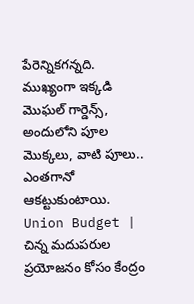పేరెన్నికగన్నది. ముఖ్యంగా ఇక్కడి మొఘల్ గార్డెన్స్, అందులోని పూల మొక్కలు, వాటి పూలు.. ఎంతగానో ఆకట్టుకుంటాయి.
Union Budget | చిన్న మదుపరుల ప్రయోజనం కోసం కేంద్రం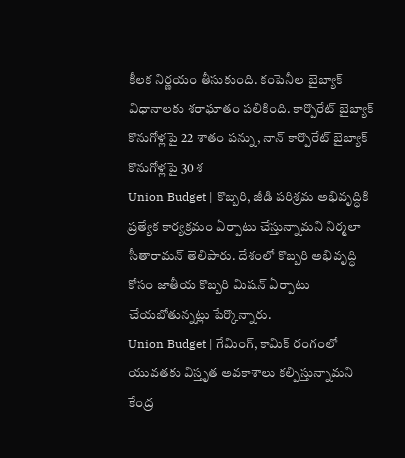కీలక నిర్ణయం తీసుకుంది. కంపెనీల బైబ్యాక్ విధానాలకు శరాఘాతం పలికింది. కార్పొరేట్ బైబ్యాక్ కొనుగోళ్లపై 22 శాతం పన్ను, నాన్ కార్పొరేట్ బైబ్యాక్ కొనుగోళ్లపై 30 శ
Union Budget | కొబ్బరి, జీడి పరిశ్రమ అభివృద్ధికి ప్రత్యేక కార్యక్రమం ఏర్పాటు చేస్తున్నామని నిర్మలా సీతారామన్ తెలిపారు. దేశంలో కొబ్బరి అభివృద్ధి కోసం జాతీయ కొబ్బరి మిషన్ ఏర్పాటు చేయబోతున్నట్లు పేర్కొన్నారు.
Union Budget | గేమింగ్, కామిక్ రంగంలో యువతకు విస్తృత అవకాశాలు కల్పిస్తున్నామని కేంద్ర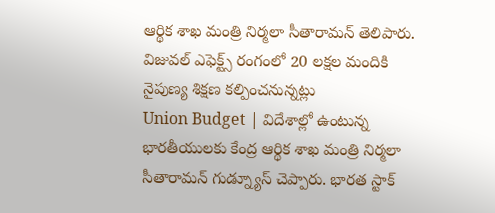ఆర్థిక శాఖ మంత్రి నిర్మలా సీతారామన్ తెలిపారు. విజువల్ ఎఫెక్ట్స్ రంగంలో 20 లక్షల మందికి నైపుణ్య శిక్షణ కల్పించనున్నట్లు
Union Budget | విదేశాల్లో ఉంటున్న భారతీయులకు కేంద్ర ఆర్థిక శాఖ మంత్రి నిర్మలా సీతారామన్ గుడ్న్యూస్ చెప్పారు. భారత స్టాక్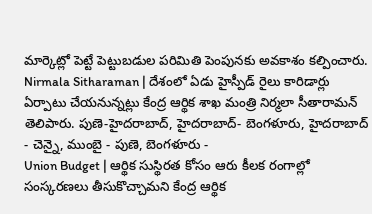మార్కెట్లో పెట్టే పెట్టుబడుల పరిమితి పెంపునకు అవకాశం కల్పించారు.
Nirmala Sitharaman | దేశంలో ఏడు హైస్పీడ్ రైలు కారిడార్లు ఏర్పాటు చేయనున్నట్లు కేంద్ర ఆర్థిక శాఖ మంత్రి నిర్మలా సీతారామన్ తెలిపారు. పుణె-హైదరాబాద్, హైదరాబాద్- బెంగళూరు, హైదరాబాద్ - చెన్నై, ముంబై - పుణె, బెంగళూరు -
Union Budget | ఆర్థిక సుస్థిరత కోసం ఆరు కీలక రంగాల్లో సంస్కరణలు తీసుకొచ్చామని కేంద్ర ఆర్థిక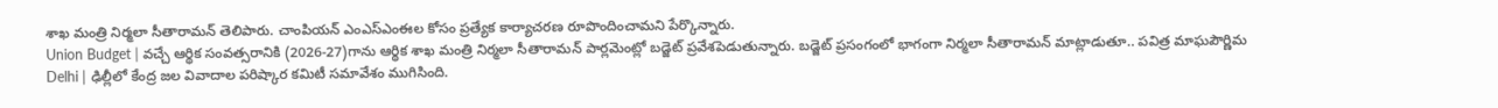శాఖ మంత్రి నిర్మలా సీతారామన్ తెలిపారు. చాంపియన్ ఎంఎస్ఎంఈల కోసం ప్రత్యేక కార్యాచరణ రూపొందించామని పేర్కొన్నారు.
Union Budget | వచ్చే ఆర్థిక సంవత్సరానికి (2026-27)గాను ఆర్థిక శాఖ మంత్రి నిర్మలా సీతారామన్ పార్లమెంట్లో బడ్జెట్ ప్రవేశపెడుతున్నారు. బడ్జెట్ ప్రసంగంలో భాగంగా నిర్మలా సీతారామన్ మాట్లాడుతూ.. పవిత్ర మాఘపౌర్ణిమ
Delhi | ఢిల్లీలో కేంద్ర జల వివాదాల పరిష్కార కమిటీ సమావేశం ముగిసింది.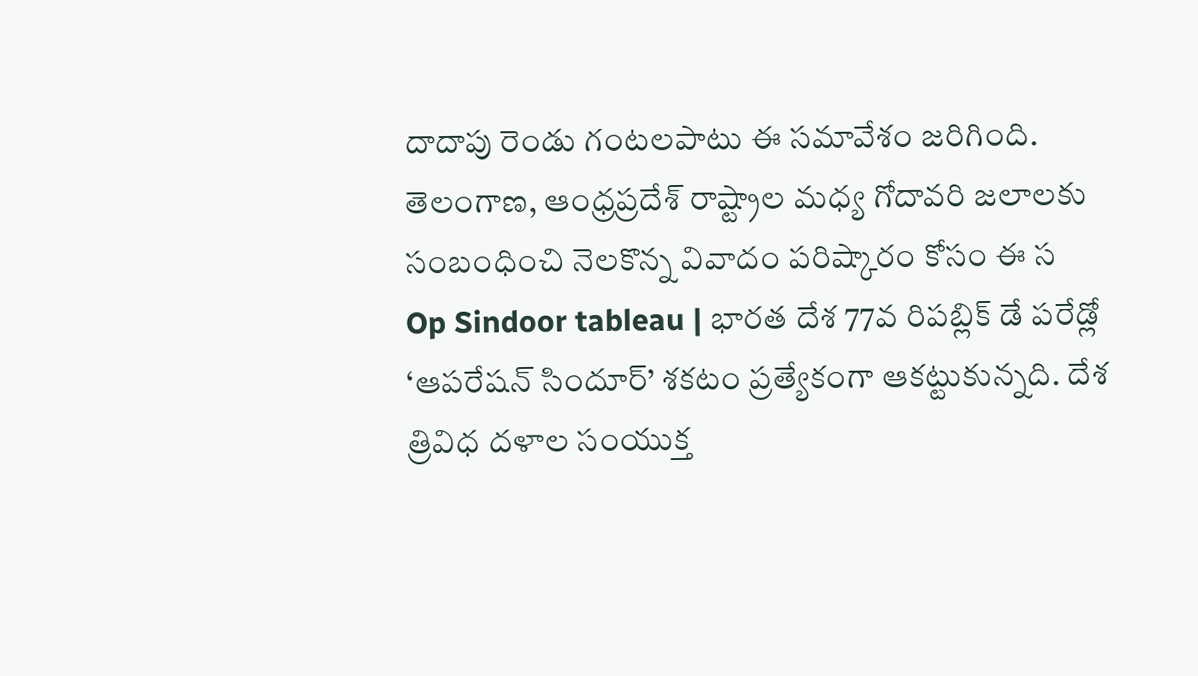దాదాపు రెండు గంటలపాటు ఈ సమావేశం జరిగింది. తెలంగాణ, ఆంధ్రప్రదేశ్ రాష్ట్రాల మధ్య గోదావరి జలాలకు సంబంధించి నెలకొన్న వివాదం పరిష్కారం కోసం ఈ స
Op Sindoor tableau | భారత దేశ 77వ రిపబ్లిక్ డే పరేడ్లో ‘ఆపరేషన్ సిందూర్’ శకటం ప్రత్యేకంగా ఆకట్టుకున్నది. దేశ త్రివిధ దళాల సంయుక్త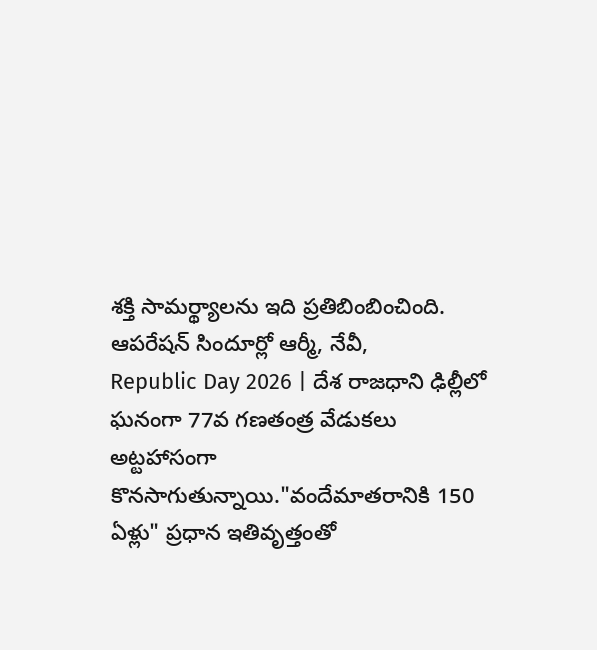శక్తి సామర్థ్యాలను ఇది ప్రతిబింబించింది. ఆపరేషన్ సిందూర్లో ఆర్మీ, నేవీ,
Republic Day 2026 | దేశ రాజధాని ఢిల్లీలో ఘనంగా 77వ గణతంత్ర వేడుకలు అట్టహాసంగా కొనసాగుతున్నాయి."వందేమాతరానికి 150 ఏళ్లు" ప్రధాన ఇతివృత్తంతో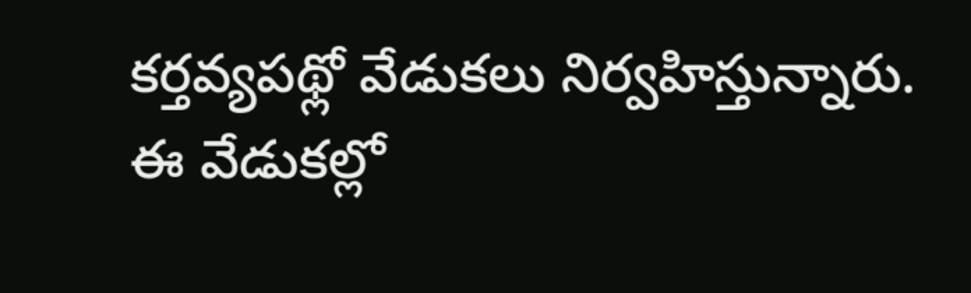కర్తవ్యపథ్లో వేడుకలు నిర్వహిస్తున్నారు. ఈ వేడుకల్లో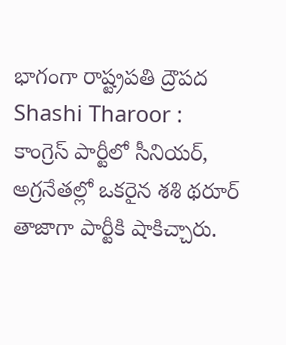భాగంగా రాష్ట్రపతి ద్రౌపద
Shashi Tharoor : కాంగ్రెస్ పార్టీలో సీనియర్, అగ్రనేతల్లో ఒకరైన శశి థరూర్ తాజాగా పార్టీకి షాకిచ్చారు.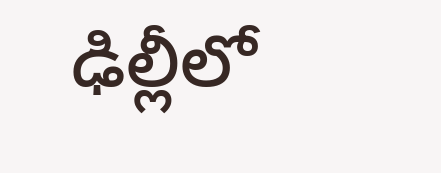ఢిల్లీలో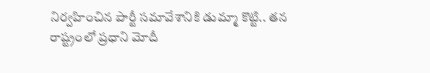నిర్వహించిన పార్టీ సమావేశానికి డుమ్మా కొట్టి.. తన రాష్ట్రంలో ప్రధాని మోదీ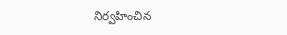నిర్వహించిన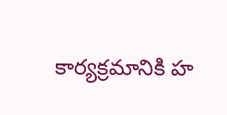కార్యక్రమానికి హ